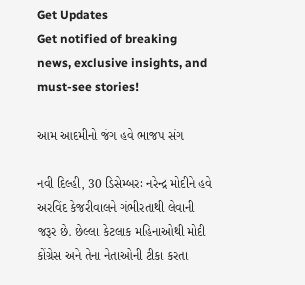Get Updates
Get notified of breaking news, exclusive insights, and must-see stories!

આમ આદમીનો જંગ હવે ભાજપ સંગ

નવી દિલ્હી, 30 ડિસેમ્બરઃ નરેન્દ્ર મોદીને હવે અરવિંદ કેજરીવાલને ગંભીરતાથી લેવાની જરૂર છે. છેલ્લા કેટલાક મહિનાઓથી મોદી કોંગ્રેસ અને તેના નેતાઓની ટીકા કરતા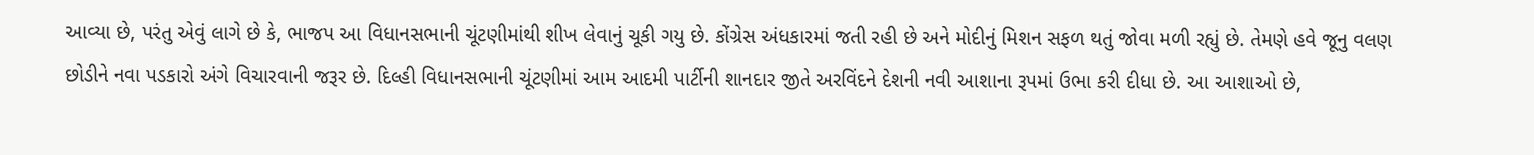આવ્યા છે, પરંતુ એવું લાગે છે કે, ભાજપ આ વિધાનસભાની ચૂંટણીમાંથી શીખ લેવાનું ચૂકી ગયુ છે. કોંગ્રેસ અંધકારમાં જતી રહી છે અને મોદીનું મિશન સફળ થતું જોવા મળી રહ્યું છે. તેમણે હવે જૂનુ વલણ છોડીને નવા પડકારો અંગે વિચારવાની જરૂર છે. દિલ્હી વિધાનસભાની ચૂંટણીમાં આમ આદમી પાર્ટીની શાનદાર જીતે અરવિંદને દેશની નવી આશાના રૂપમાં ઉભા કરી દીધા છે. આ આશાઓ છે,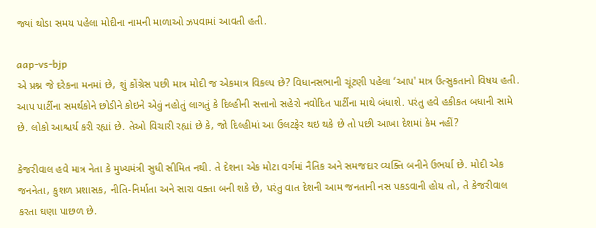જ્યાં થોડા સમય પહેલા મોદીના નામની માળાઓ ઝપવામાં આવતી હતી.

aap-vs-bjp
એ પ્રશ્ન જે દરેકના મનમાં છે, શું કોંગ્રેસ પછી માત્ર મોદી જ એકમાત્ર વિકલ્પ છે? વિધાનસભાની ચૂંટણી પહેલા ‘આપ' માત્ર ઉત્સુકતાનો વિષય હતી. આપ પાર્ટીના સમર્થકોને છોડીને કોઇને એવું નહોતું લાગતું કે દિલ્હીની સત્તાનો સહેરો નવોદિત પાર્ટીના માથે બંધાશે. પરંતુ હવે હકીકત બધાની સામે છે. લોકો આશ્ચર્ય કરી રહ્યાં છે. તેઓ વિચારી રહ્યાં છે કે, જો દિલ્હીમાં આ ઉલટફેર થઇ થકે છે તો પછી આખા દેશમાં કેમ નહીં?

કેજરીવાલ હવે માત્ર નેતા કે મુખ્યમંત્રી સુધી સીમિત નથી. તે દેશના એક મોટા વર્ગમાં નૈતિક અને સમજદાર વ્યક્તિ બનીને ઉભર્યા છે. મોદી એક જનનેતા, કુશળ પ્રશાસક, નીતિ-નિર્માતા અને સારા વક્તા બની શકે છે, પરંતુ વાત દેશની આમ જનતાની નસ પકડવાની હોય તો, તે કેજરીવાલ કરતા ઘણા પાછળ છે.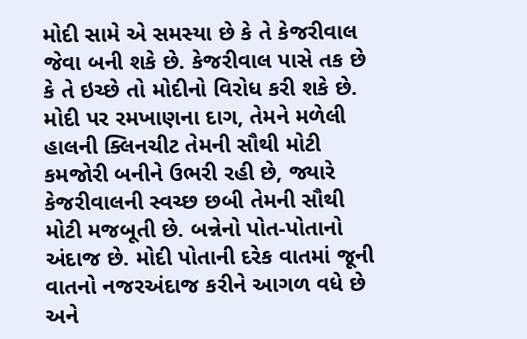મોદી સામે એ સમસ્યા છે કે તે કેજરીવાલ જેવા બની શકે છે. કેજરીવાલ પાસે તક છે કે તે ઇચ્છે તો મોદીનો વિરોધ કરી શકે છે. મોદી પર રમખાણના દાગ, તેમને મળેલી હાલની ક્લિનચીટ તેમની સૌથી મોટી કમજોરી બનીને ઉભરી રહી છે, જ્યારે કેજરીવાલની સ્વચ્છ છબી તેમની સૌથી મોટી મજબૂતી છે. બન્નેનો પોત-પોતાનો અંદાજ છે. મોદી પોતાની દરેક વાતમાં જૂની વાતનો નજરઅંદાજ કરીને આગળ વધે છે અને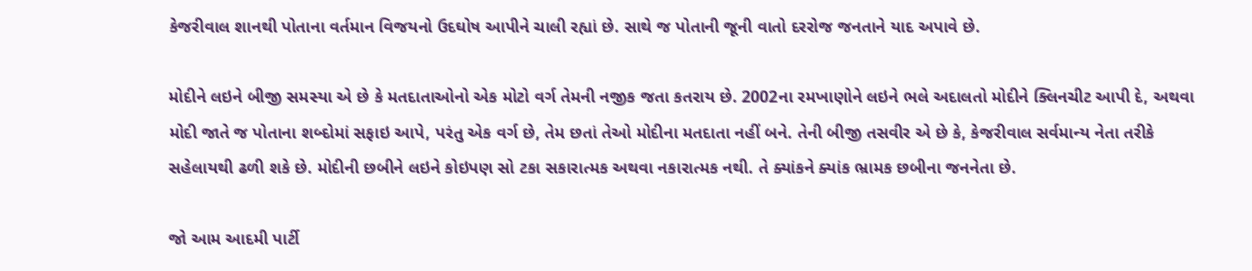કેજરીવાલ શાનથી પોતાના વર્તમાન વિજયનો ઉદઘોષ આપીને ચાલી રહ્યાં છે. સાથે જ પોતાની જૂની વાતો દરરોજ જનતાને યાદ અપાવે છે.

મોદીને લઇને બીજી સમસ્યા એ છે કે મતદાતાઓનો એક મોટો વર્ગ તેમની નજીક જતા કતરાય છે. 2002ના રમખાણોને લઇને ભલે અદાલતો મોદીને ક્લિનચીટ આપી દે, અથવા મોદી જાતે જ પોતાના શબ્દોમાં સફાઇ આપે, પરંતુ એક વર્ગ છે, તેમ છતાં તેઓ મોદીના મતદાતા નહીં બને. તેની બીજી તસવીર એ છે કે, કેજરીવાલ સર્વમાન્ય નેતા તરીકે સહેલાયથી ઢળી શકે છે. મોદીની છબીને લઇને કોઇપણ સો ટકા સકારાત્મક અથવા નકારાત્મક નથી. તે ક્યાંકને ક્યાંક ભ્રામક છબીના જનનેતા છે.

જો આમ આદમી પાર્ટી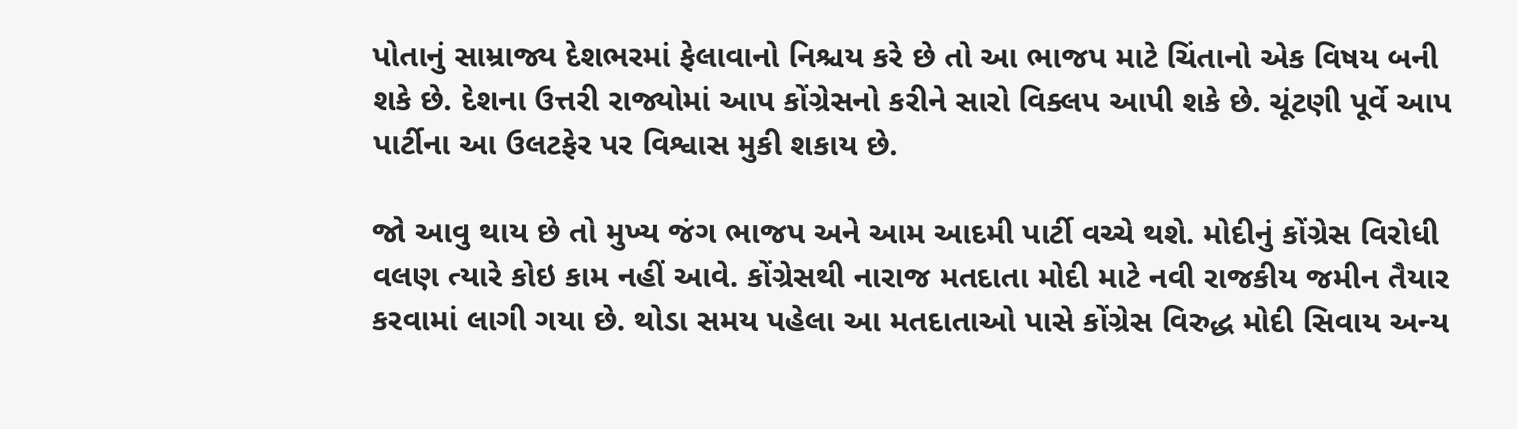પોતાનું સામ્રાજ્ય દેશભરમાં ફેલાવાનો નિશ્ચય કરે છે તો આ ભાજપ માટે ચિંતાનો એક વિષય બની શકે છે. દેશના ઉત્તરી રાજ્યોમાં આપ કોંગ્રેસનો કરીને સારો વિક્લપ આપી શકે છે. ચૂંટણી પૂર્વે આપ પાર્ટીના આ ઉલટફેર પર વિશ્વાસ મુકી શકાય છે.

જો આવુ થાય છે તો મુખ્ય જંગ ભાજપ અને આમ આદમી પાર્ટી વચ્ચે થશે. મોદીનું કોંગ્રેસ વિરોધી વલણ ત્યારે કોઇ કામ નહીં આવે. કોંગ્રેસથી નારાજ મતદાતા મોદી માટે નવી રાજકીય જમીન તૈયાર કરવામાં લાગી ગયા છે. થોડા સમય પહેલા આ મતદાતાઓ પાસે કોંગ્રેસ વિરુદ્ધ મોદી સિવાય અન્ય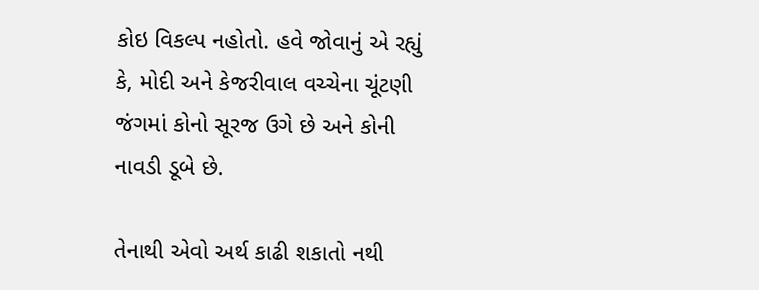કોઇ વિકલ્પ નહોતો. હવે જોવાનું એ રહ્યું કે, મોદી અને કેજરીવાલ વચ્ચેના ચૂંટણી જંગમાં કોનો સૂરજ ઉગે છે અને કોની નાવડી ડૂબે છે.

તેનાથી એવો અર્થ કાઢી શકાતો નથી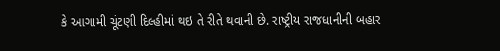કે આગામી ચૂંટણી દિલ્હીમાં થઇ તે રીતે થવાની છે. રાષ્ટ્રીય રાજધાનીની બહાર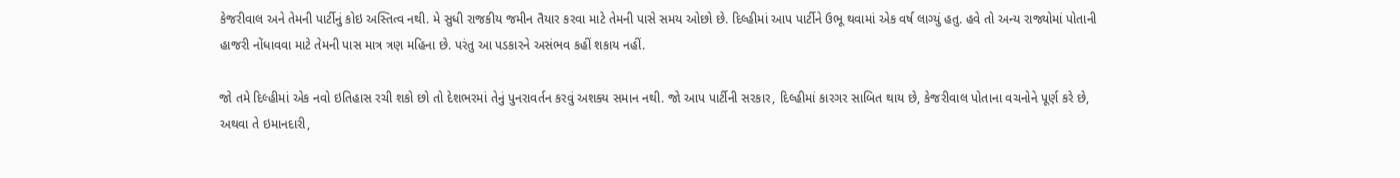કેજરીવાલ અને તેમની પાર્ટીનું કોઇ અસ્તિત્વ નથી. મે સુધી રાજકીય જમીન તૈયાર કરવા માટે તેમની પાસે સમય ઓછો છે. દિલ્હીમાં આપ પાર્ટીને ઉભૂ થવામાં એક વર્ષ લાગ્યું હતુ. હવે તો અન્ય રાજ્યોમાં પોતાની હાજરી નોંધાવવા માટે તેમની પાસ માત્ર ત્રણ મહિના છે. પરંતુ આ પડકારને અસંભવ કહીં શકાય નહીં.

જો તમે દિલ્હીમાં એક નવો ઇતિહાસ રચી શકો છો તો દેશભરમાં તેનું પુનરાવર્તન કરવું અશક્ય સમાન નથી. જો આપ પાર્ટીની સરકાર, દિલ્હીમાં કારગર સાબિત થાય છે, કેજરીવાલ પોતાના વચનોને પૂર્ણ કરે છે, અથવા તે ઇમાનદારી,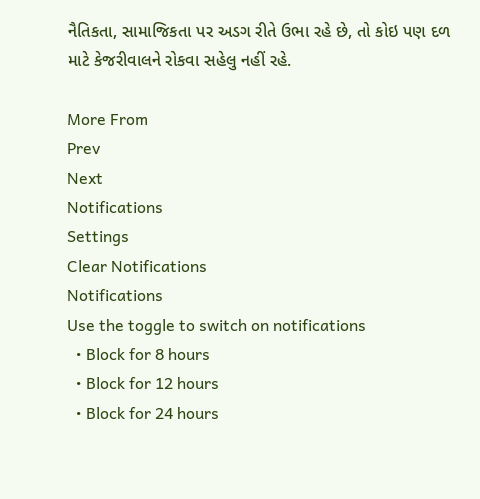નૈતિકતા, સામાજિકતા પર અડગ રીતે ઉભા રહે છે, તો કોઇ પણ દળ માટે કેજરીવાલને રોકવા સહેલુ નહીં રહે.

More From
Prev
Next
Notifications
Settings
Clear Notifications
Notifications
Use the toggle to switch on notifications
  • Block for 8 hours
  • Block for 12 hours
  • Block for 24 hours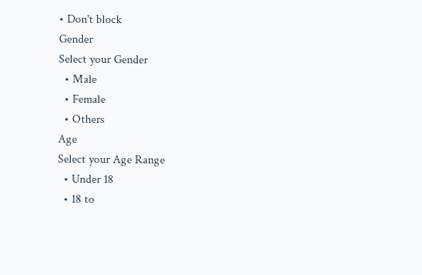• Don't block
Gender
Select your Gender
  • Male
  • Female
  • Others
Age
Select your Age Range
  • Under 18
  • 18 to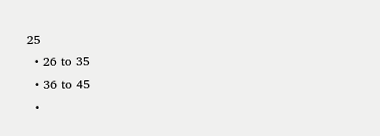25
  • 26 to 35
  • 36 to 45
  •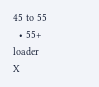45 to 55
  • 55+
loader
X